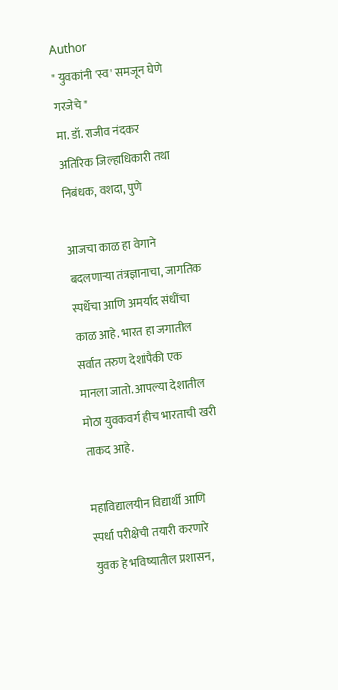Author
" युवकांनी 'स्व' समजून घेणे गरजेचे "
मा. डॉ. राजीव नंदकर
अतिरिक जिल्हाधिकारी तथा निबंधक, वशदा, पुणे

आजचा काळ हा वेगाने बदलणाऱ्या तंत्रज्ञानाचा, जागतिक स्पर्धेचा आणि अमर्याद संधींचा काळ आहे. भारत हा जगातील सर्वात तरुण देशांपैकी एक मानला जातो. आपल्या देशातील मोठा युवकवर्ग हीच भारताची खरी ताकद आहे.

महाविद्यालयीन विद्यार्थी आणि स्पर्धा परीक्षेची तयारी करणारे युवक हे भविष्यातील प्रशासन,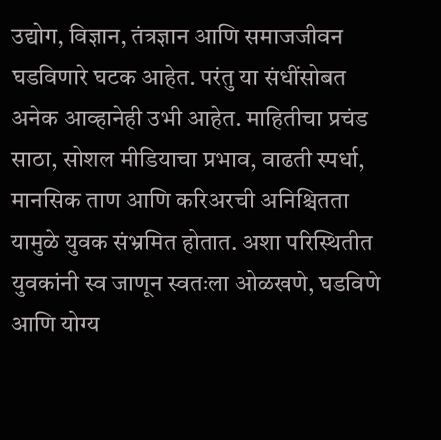उद्योग, विज्ञान, तंत्रज्ञान आणि समाजजीवन घडविणारे घटक आहेत. परंतु या संधींसोबत अनेक आव्हानेही उभी आहेत. माहितीचा प्रचंड साठा, सोशल मीडियाचा प्रभाव, वाढती स्पर्धा, मानसिक ताण आणि करिअरची अनिश्चितता यामुळे युवक संभ्रमित होतात. अशा परिस्थितीत युवकांनी स्व जाणून स्वतःला ओळखणे, घडविणे आणि योग्य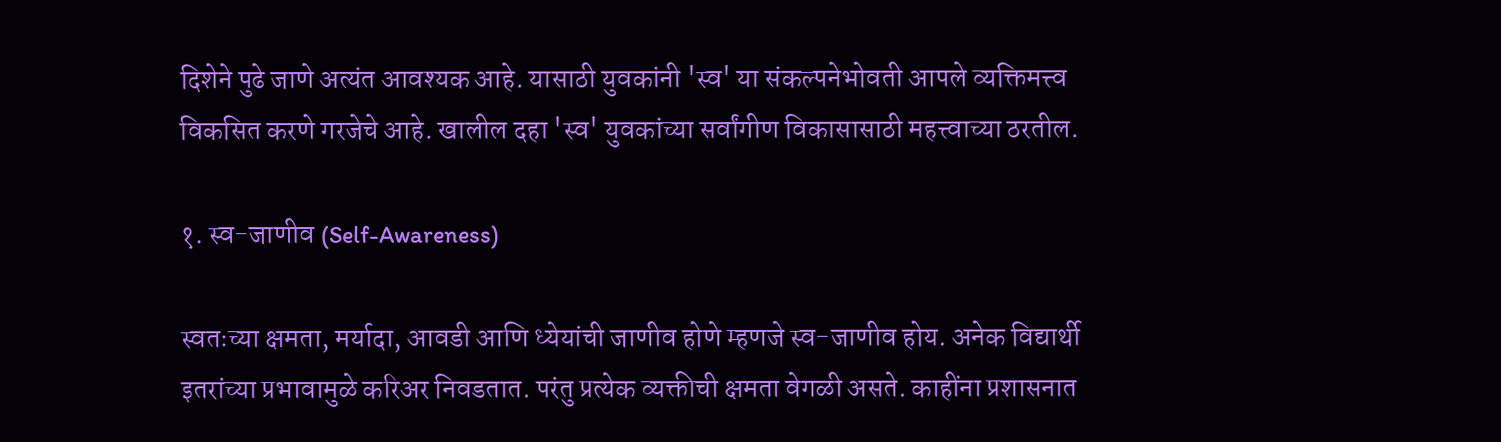दिशेने पुढे जाणे अत्यंत आवश्यक आहे. यासाठी युवकांनी 'स्व' या संकल्पनेभोवती आपले व्यक्तिमत्त्व विकसित करणे गरजेचे आहे. खालील दहा 'स्व' युवकांच्या सर्वांगीण विकासासाठी महत्त्वाच्या ठरतील.

१. स्व-जाणीव (Self-Awareness)

स्वतःच्या क्षमता, मर्यादा, आवडी आणि ध्येयांची जाणीव होणे म्हणजे स्व-जाणीव होय. अनेक विद्यार्थी इतरांच्या प्रभावामुळे करिअर निवडतात. परंतु प्रत्येक व्यक्तीची क्षमता वेगळी असते. काहींना प्रशासनात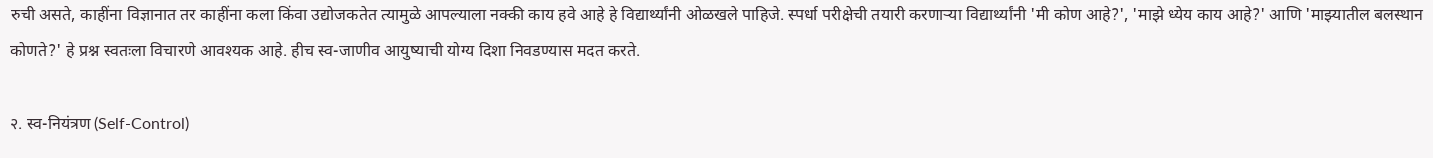रुची असते, काहींना विज्ञानात तर काहींना कला किंवा उद्योजकतेत त्यामुळे आपल्याला नक्की काय हवे आहे हे विद्यार्थ्यांनी ओळखले पाहिजे. स्पर्धा परीक्षेची तयारी करणाऱ्या विद्यार्थ्यांनी 'मी कोण आहे?', 'माझे ध्येय काय आहे?' आणि 'माझ्यातील बलस्थान कोणते?' हे प्रश्न स्वतःला विचारणे आवश्यक आहे. हीच स्व-जाणीव आयुष्याची योग्य दिशा निवडण्यास मदत करते.

२. स्व-नियंत्रण (Self-Control)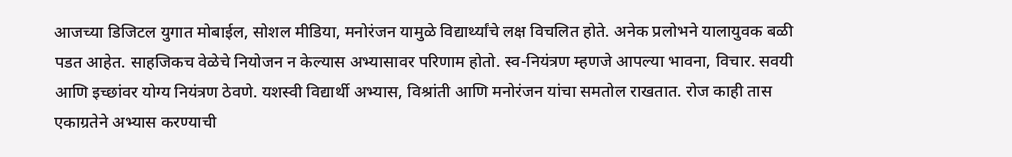आजच्या डिजिटल युगात मोबाईल, सोशल मीडिया, मनोरंजन यामुळे विद्यार्थ्यांचे लक्ष विचलित होते. अनेक प्रलोभने यालायुवक बळी पडत आहेत. साहजिकच वेळेचे नियोजन न केल्यास अभ्यासावर परिणाम होतो. स्व-नियंत्रण म्हणजे आपल्या भावना, विचार. सवयी आणि इच्छांवर योग्य नियंत्रण ठेवणे. यशस्वी विद्यार्थी अभ्यास, विश्रांती आणि मनोरंजन यांचा समतोल राखतात. रोज काही तास एकाग्रतेने अभ्यास करण्याची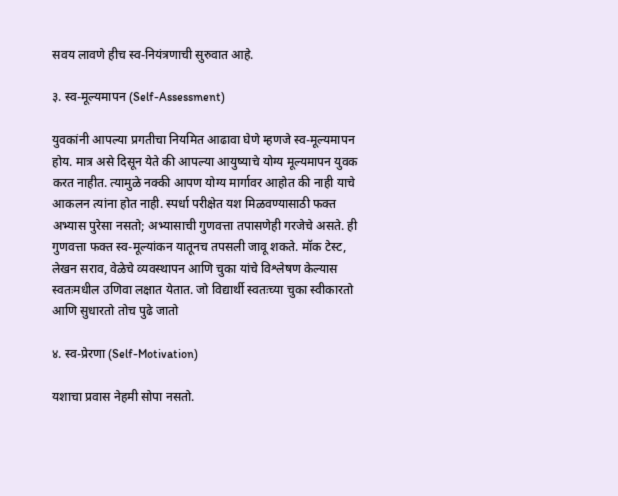सवय लावणे हीच स्व-नियंत्रणाची सुरुवात आहे.

३. स्व-मूल्यमापन (Self-Assessment)

युवकांनी आपल्या प्रगतीचा नियमित आढावा घेणे म्हणजे स्व-मूल्यमापन होय. मात्र असे दिसून येते की आपल्या आयुष्याचे योग्य मूल्यमापन युवक करत नाहीत. त्यामुळे नक्की आपण योग्य मार्गावर आहोत की नाही याचे आकलन त्यांना होत नाही. स्पर्धा परीक्षेत यश मिळवण्यासाठी फक्त अभ्यास पुरेसा नसतो; अभ्यासाची गुणवत्ता तपासणेही गरजेचे असते. ही गुणवत्ता फक्त स्व-मूल्यांकन यातूनच तपसली जावू शकते. मॉक टेस्ट, लेखन सराव, वेळेचे व्यवस्थापन आणि चुका यांचे विश्लेषण केल्यास स्वतःमधील उणिवा लक्षात येतात. जो विद्यार्थी स्वतःच्या चुका स्वीकारतो आणि सुधारतो तोच पुढे जातो

४. स्व-प्रेरणा (Self-Motivation)

यशाचा प्रवास नेहमी सोपा नसतो.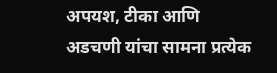अपयश, टीका आणि अडचणी यांचा सामना प्रत्येक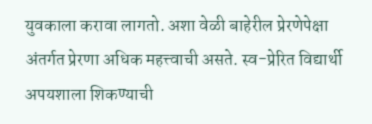युवकाला करावा लागतो. अशा वेळी बाहेरील प्रेरणेपेक्षा अंतर्गत प्रेरणा अधिक महत्त्वाची असते. स्व-प्रेरित विद्यार्थी अपयशाला शिकण्याची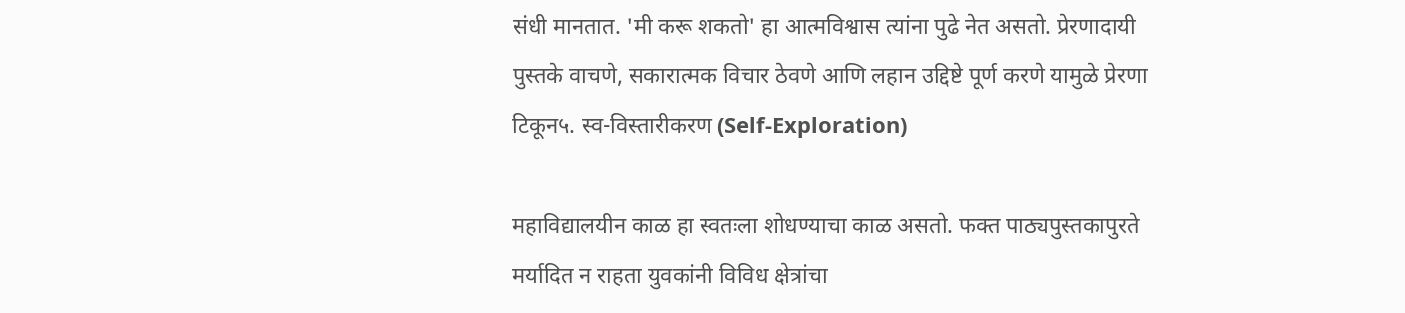संधी मानतात. 'मी करू शकतो' हा आत्मविश्वास त्यांना पुढे नेत असतो. प्रेरणादायी पुस्तके वाचणे, सकारात्मक विचार ठेवणे आणि लहान उद्दिष्टे पूर्ण करणे यामुळे प्रेरणा टिकून५. स्व-विस्तारीकरण (Self-Exploration)

महाविद्यालयीन काळ हा स्वतःला शोधण्याचा काळ असतो. फक्त पाठ्यपुस्तकापुरते मर्यादित न राहता युवकांनी विविध क्षेत्रांचा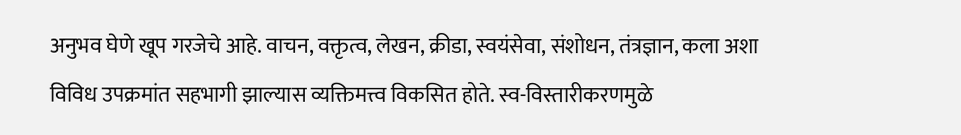अनुभव घेणे खूप गरजेचे आहे. वाचन, वक्तृत्व, लेखन, क्रीडा, स्वयंसेवा, संशोधन, तंत्रज्ञान, कला अशा विविध उपक्रमांत सहभागी झाल्यास व्यक्तिमत्त्व विकसित होते. स्व-विस्तारीकरणमुळे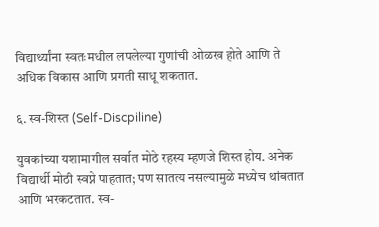विद्यार्थ्यांना स्वतःमधील लपलेल्या गुणांची ओळख होते आणि ते अधिक विकास आणि प्रगती साधू शकतात.

६. स्व-शिस्त (Self-Discpiline)

युवकांच्या यशामागील सर्वात मोठे रहस्य म्हणजे शिस्त होय. अनेक विद्यार्थी मोठी स्वप्ने पाहतात; पण सातत्य नसल्यामुळे मध्येच थांबतात आणि भरकटतात. स्व-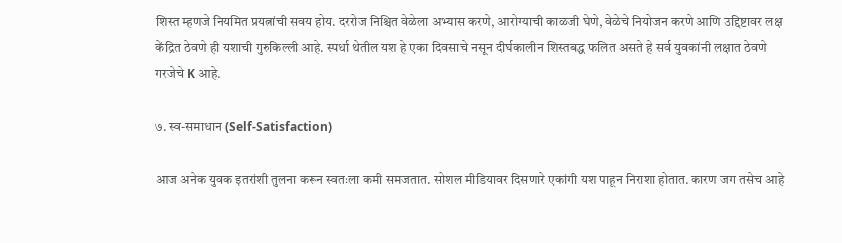शिस्त म्हणजे नियमित प्रयत्नांची सवय होय. दररोज निश्चित वेळेला अभ्यास करणे, आरोग्याची काळजी घेणे, वेळेचे नियोजन करणे आणि उद्दिष्टावर लक्ष केंद्रित ठेवणे ही यशाची गुरुकिल्ली आहे. स्पर्धा थेतील यश हे एका दिवसाचे नसून दीर्घकालीन शिस्तबद्ध फलित असते हे सर्व युवकांनी लक्षात ठेवणे गरजेचे K आहे.

७. स्व-समाधान (Self-Satisfaction)

आज अनेक युवक इतरांशी तुलना करून स्वतःला कमी समजतात. सोशल मीडियावर दिसणारे एकांगी यश पाहून निराशा होतात. कारण जग तसेच आहे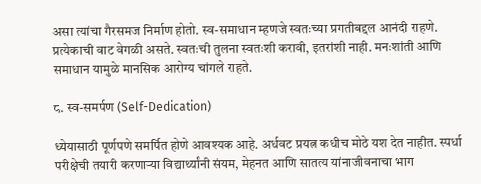असा त्यांचा गैरसमज निर्माण होतो. स्व-समाधान म्हणजे स्वतःच्या प्रगतीबद्दल आनंदी राहणे. प्रत्येकाची वाट वेगळी असते. स्वतःची तुलना स्वतःशी करावी, इतरांशी नाही. मनःशांती आणि समाधान यामुळे मानसिक आरोग्य चांगले राहते.

८. स्व-समर्पण (Self-Dedication)

ध्येयासाठी पूर्णपणे समर्पित होणे आवश्यक आहे. अर्धवट प्रयत्न कधीच मोठे यश देत नाहीत. स्पर्धा परीक्षेची तयारी करणाऱ्या विद्यार्थ्यांनी संयम, मेहनत आणि सातत्य यांनाजीवनाचा भाग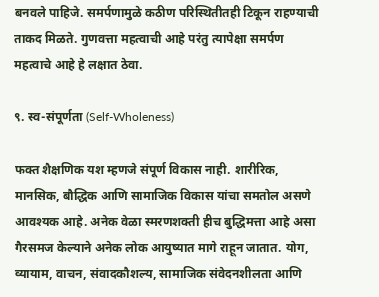बनवले पाहिजे. समर्पणामुळे कठीण परिस्थितीतही टिकून राहण्याची ताकद मिळते. गुणवत्ता महत्वाची आहे परंतु त्यापेक्षा समर्पण महत्वाचे आहे हे लक्षात ठेवा.

९. स्व-संपूर्णता (Self-Wholeness)

फक्त शैक्षणिक यश म्हणजे संपूर्ण विकास नाही. शारीरिक, मानसिक, बौद्धिक आणि सामाजिक विकास यांचा समतोल असणे आवश्यक आहे. अनेक वेळा स्मरणशक्ती हीच बुद्धिमत्ता आहे असा गैरसमज केल्याने अनेक लोक आयुष्यात मागे राहून जातात. योग, व्यायाम, वाचन, संवादकौशल्य, सामाजिक संवेदनशीलता आणि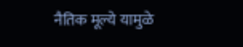नैतिक मूल्ये यामुळे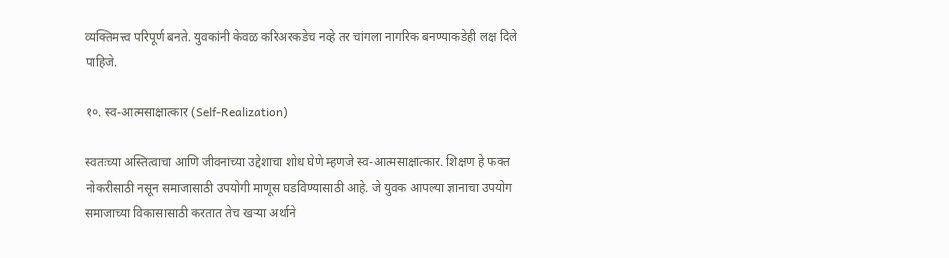व्यक्तिमत्त्व परिपूर्ण बनते. युवकांनी केवळ करिअरकडेच नव्हे तर चांगला नागरिक बनण्याकडेही लक्ष दिले पाहिजे.

१०. स्व-आत्मसाक्षात्कार (Self-Realization)

स्वतःच्या अस्तित्वाचा आणि जीवनाच्या उद्देशाचा शोध घेणे म्हणजे स्व-आत्मसाक्षात्कार. शिक्षण हे फक्त नोकरीसाठी नसून समाजासाठी उपयोगी माणूस घडविण्यासाठी आहे. जे युवक आपल्या ज्ञानाचा उपयोग समाजाच्या विकासासाठी करतात तेच खऱ्या अर्थाने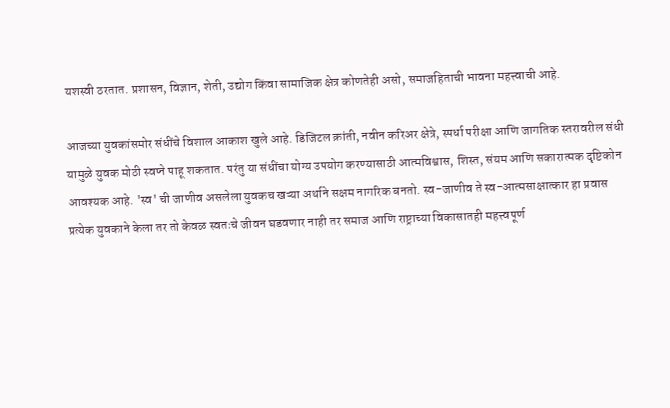यशस्वी ठरतात. प्रशासन, विज्ञान, शेती, उद्योग किंवा सामाजिक क्षेत्र कोणतेही असो, समाजहिताची भावना महत्त्वाची आहे.

आजच्या युवकांसमोर संधींचे विशाल आकाश खुले आहे. डिजिटल क्रांती, नवीन करिअर क्षेत्रे, स्पर्धा परीक्षा आणि जागतिक स्तरावरील संधी यामुळे युवक मोठी स्वप्ने पाहू शकतात. परंतु या संधींचा योग्य उपयोग करण्यासाठी आत्मविश्वास, शिस्त, संयम आणि सकारात्मक दृष्टिकोन आवश्यक आहे. 'स्व' ची जाणीव असलेला युवकच खऱ्या अर्थाने सक्षम नागरिक बनतो. स्व-जाणीव ते स्व-आत्मसाक्षात्कार हा प्रवास प्रत्येक युवकाने केला तर तो केवळ स्वतःचे जीवन घडवणार नाही तर समाज आणि राष्ट्राच्या विकासातही महत्त्वपूर्ण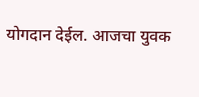योगदान देईल. आजचा युवक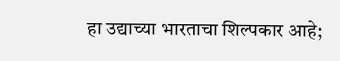हा उद्याच्या भारताचा शिल्पकार आहे;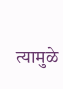त्यामुळे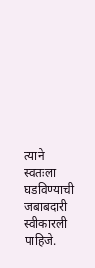त्याने स्वतःला घडविण्याची जबाबदारी स्वीकारली पाहिजे.